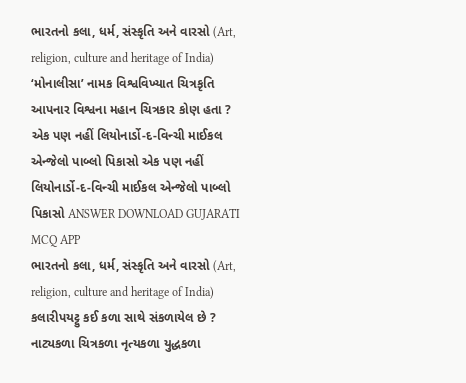ભારતનો કલા, ધર્મ, સંસ્કૃતિ અને વારસો (Art, religion, culture and heritage of India) ‘મોનાલીસા’ નામક વિશ્વવિખ્યાત ચિત્રકૃતિ આપનાર વિશ્વના મહાન ચિત્રકાર કોણ હતા ? એક પણ નહીં લિયોનાર્ડો-દ-વિન્ચી માઈકલ એન્જેલો પાબ્લો પિકાસો એક પણ નહીં લિયોનાર્ડો-દ-વિન્ચી માઈકલ એન્જેલો પાબ્લો પિકાસો ANSWER DOWNLOAD GUJARATI MCQ APP
ભારતનો કલા, ધર્મ, સંસ્કૃતિ અને વારસો (Art, religion, culture and heritage of India) કલારીપયટ્ટુ કઈ કળા સાથે સંકળાયેલ છે ? નાટ્યકળા ચિત્રકળા નૃત્યકળા યુદ્ધકળા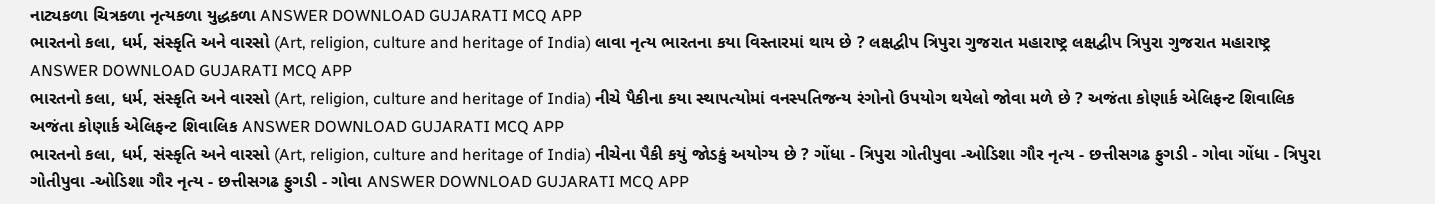નાટ્યકળા ચિત્રકળા નૃત્યકળા યુદ્ધકળા ANSWER DOWNLOAD GUJARATI MCQ APP
ભારતનો કલા, ધર્મ, સંસ્કૃતિ અને વારસો (Art, religion, culture and heritage of India) લાવા નૃત્ય ભારતના કયા વિસ્તારમાં થાય છે ? લક્ષદ્વીપ ત્રિપુરા ગુજરાત મહારાષ્ટ્ર લક્ષદ્વીપ ત્રિપુરા ગુજરાત મહારાષ્ટ્ર ANSWER DOWNLOAD GUJARATI MCQ APP
ભારતનો કલા, ધર્મ, સંસ્કૃતિ અને વારસો (Art, religion, culture and heritage of India) નીચે પૈકીના કયા સ્થાપત્યોમાં વનસ્પતિજન્ય રંગોનો ઉપયોગ થયેલો જોવા મળે છે ? અજંતા કોણાર્ક એલિફન્ટ શિવાલિક અજંતા કોણાર્ક એલિફન્ટ શિવાલિક ANSWER DOWNLOAD GUJARATI MCQ APP
ભારતનો કલા, ધર્મ, સંસ્કૃતિ અને વારસો (Art, religion, culture and heritage of India) નીચેના પૈકી કયું જોડકું અયોગ્ય છે ? ગોંધા - ત્રિપુરા ગોતીપુવા -ઓડિશા ગૌર નૃત્ય - છત્તીસગઢ ફુગડી - ગોવા ગોંધા - ત્રિપુરા ગોતીપુવા -ઓડિશા ગૌર નૃત્ય - છત્તીસગઢ ફુગડી - ગોવા ANSWER DOWNLOAD GUJARATI MCQ APP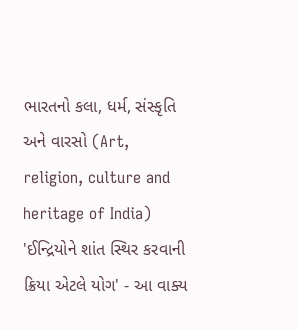ભારતનો કલા, ધર્મ, સંસ્કૃતિ અને વારસો (Art, religion, culture and heritage of India) 'ઈન્દ્રિયોને શાંત સ્થિર કરવાની ક્રિયા એટલે યોગ' - આ વાક્ય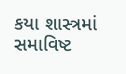કયા શાસ્ત્રમાં સમાવિષ્ટ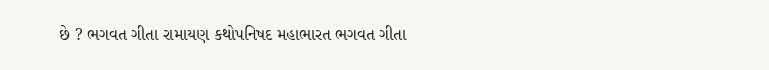છે ? ભગવત ગીતા રામાયણ કથોપનિષદ મહાભારત ભગવત ગીતા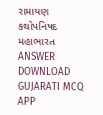રામાયણ કથોપનિષદ મહાભારત ANSWER DOWNLOAD GUJARATI MCQ APP